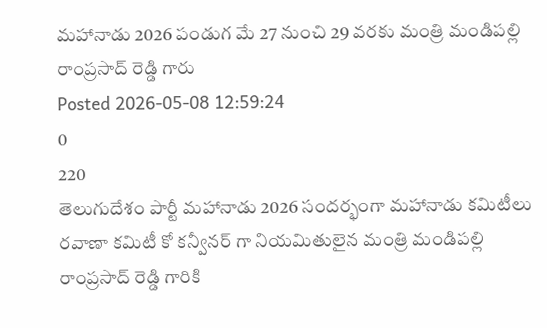మహానాడు 2026 పండుగ మే 27 నుంచి 29 వరకు మంత్రి మండిపల్లి రాంప్రసాద్ రెడ్డి గారు
Posted 2026-05-08 12:59:24
0
220
తెలుగుదేశం పార్టీ మహానాడు 2026 సందర్భంగా మహానాడు కమిటీలు రవాణా కమిటీ కో కన్వీనర్ గా నియమితులైన మంత్రి మండిపల్లి రాంప్రసాద్ రెడ్డి గారికి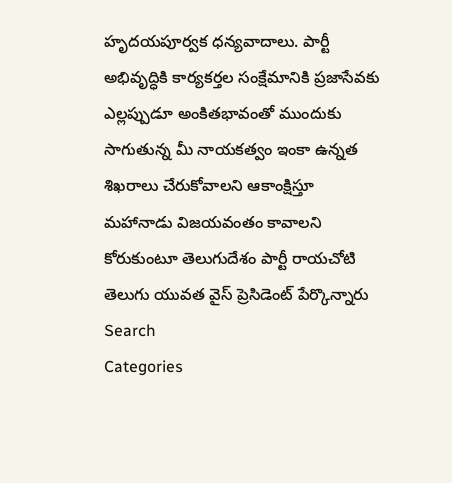హృదయపూర్వక ధన్యవాదాలు. పార్టీ అభివృద్ధికి కార్యకర్తల సంక్షేమానికి ప్రజాసేవకు ఎల్లప్పుడూ అంకితభావంతో ముందుకు సాగుతున్న మీ నాయకత్వం ఇంకా ఉన్నత శిఖరాలు చేరుకోవాలని ఆకాంక్షిస్తూ మహానాడు విజయవంతం కావాలని కోరుకుంటూ తెలుగుదేశం పార్టీ రాయచోటి తెలుగు యువత వైస్ ప్రెసిడెంట్ పేర్కొన్నారు
Search
Categories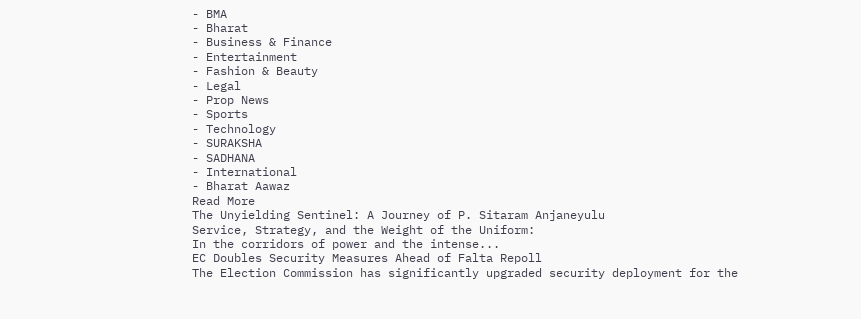- BMA
- Bharat
- Business & Finance
- Entertainment
- Fashion & Beauty
- Legal
- Prop News
- Sports
- Technology
- SURAKSHA
- SADHANA
- International
- Bharat Aawaz
Read More
The Unyielding Sentinel: A Journey of P. Sitaram Anjaneyulu
Service, Strategy, and the Weight of the Uniform:
In the corridors of power and the intense...
EC Doubles Security Measures Ahead of Falta Repoll
The Election Commission has significantly upgraded security deployment for the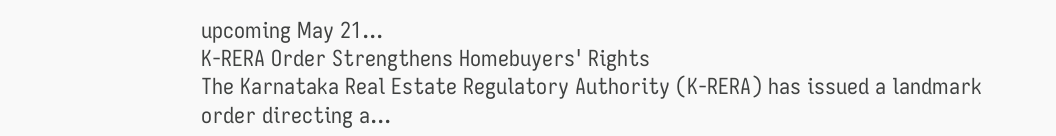upcoming May 21...
K-RERA Order Strengthens Homebuyers' Rights
The Karnataka Real Estate Regulatory Authority (K-RERA) has issued a landmark order directing a...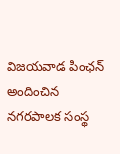విజయవాడ పింఛన్ అందించిన నగరపాలక సంస్థ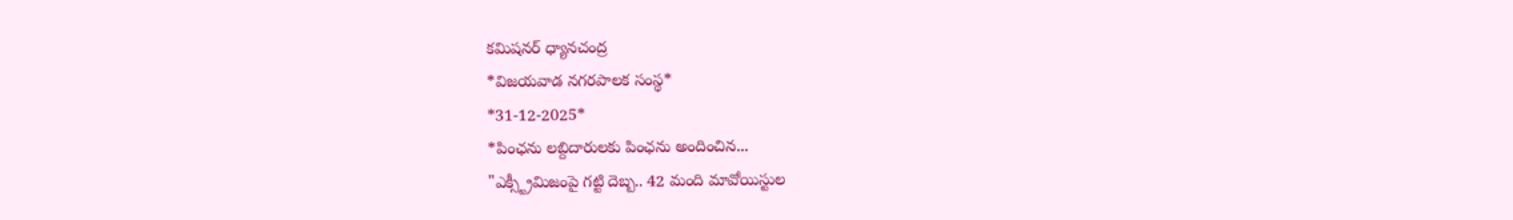కమిషనర్ ధ్యానచంద్ర
*విజయవాడ నగరపాలక సంస్థ*
*31-12-2025*
*పింఛను లబ్దిదారులకు పింఛను అందించిన...
"ఎక్స్ట్రీమిజంపై గట్టి దెబ్బ.. 42 మంది మావోయిస్టుల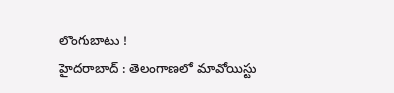లొంగుబాటు !
హైదరాబాద్ : తెలంగాణలో మావోయిస్టు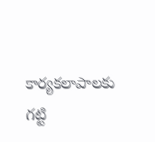కార్యకలాపాలకు గట్టి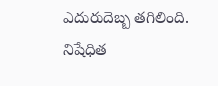ఎదురుదెబ్బ తగిలింది. నిషేధిత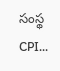సంస్థ CPI...